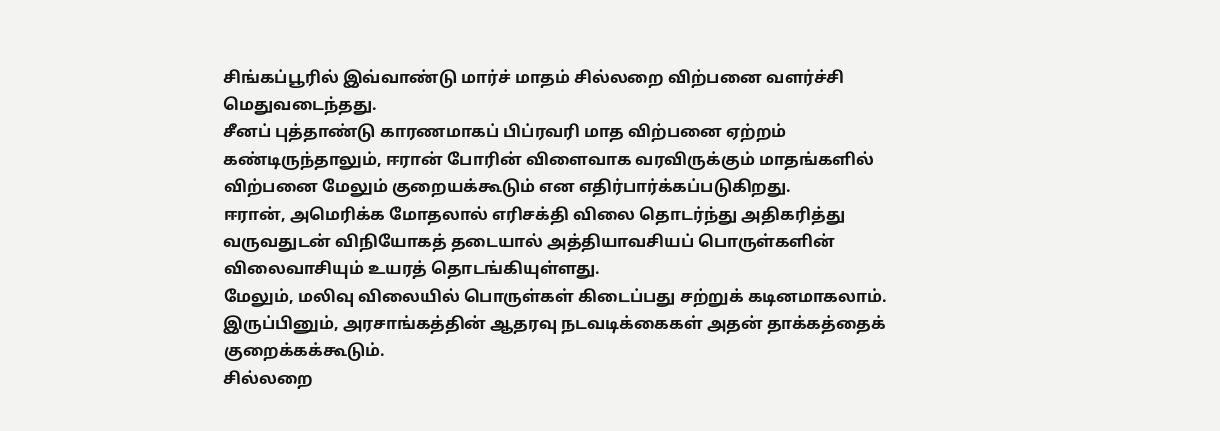சிங்கப்பூரில் இவ்வாண்டு மார்ச் மாதம் சில்லறை விற்பனை வளர்ச்சி மெதுவடைந்தது.
சீனப் புத்தாண்டு காரணமாகப் பிப்ரவரி மாத விற்பனை ஏற்றம் கண்டிருந்தாலும், ஈரான் போரின் விளைவாக வரவிருக்கும் மாதங்களில் விற்பனை மேலும் குறையக்கூடும் என எதிர்பார்க்கப்படுகிறது.
ஈரான், அமெரிக்க மோதலால் எரிசக்தி விலை தொடர்ந்து அதிகரித்து வருவதுடன் விநியோகத் தடையால் அத்தியாவசியப் பொருள்களின் விலைவாசியும் உயரத் தொடங்கியுள்ளது.
மேலும், மலிவு விலையில் பொருள்கள் கிடைப்பது சற்றுக் கடினமாகலாம். இருப்பினும், அரசாங்கத்தின் ஆதரவு நடவடிக்கைகள் அதன் தாக்கத்தைக் குறைக்கக்கூடும்.
சில்லறை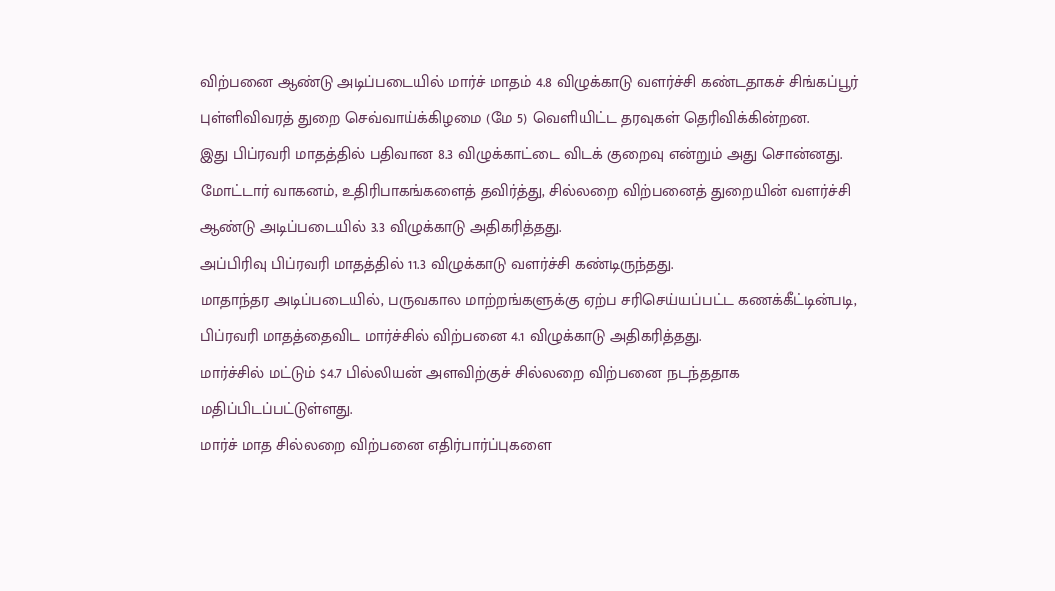விற்பனை ஆண்டு அடிப்படையில் மார்ச் மாதம் 4.8 விழுக்காடு வளர்ச்சி கண்டதாகச் சிங்கப்பூர் புள்ளிவிவரத் துறை செவ்வாய்க்கிழமை (மே 5) வெளியிட்ட தரவுகள் தெரிவிக்கின்றன.
இது பிப்ரவரி மாதத்தில் பதிவான 8.3 விழுக்காட்டை விடக் குறைவு என்றும் அது சொன்னது.
மோட்டார் வாகனம், உதிரிபாகங்களைத் தவிர்த்து, சில்லறை விற்பனைத் துறையின் வளர்ச்சி ஆண்டு அடிப்படையில் 3.3 விழுக்காடு அதிகரித்தது.
அப்பிரிவு பிப்ரவரி மாதத்தில் 11.3 விழுக்காடு வளர்ச்சி கண்டிருந்தது.
மாதாந்தர அடிப்படையில், பருவகால மாற்றங்களுக்கு ஏற்ப சரிசெய்யப்பட்ட கணக்கீட்டின்படி, பிப்ரவரி மாதத்தைவிட மார்ச்சில் விற்பனை 4.1 விழுக்காடு அதிகரித்தது.
மார்ச்சில் மட்டும் $4.7 பில்லியன் அளவிற்குச் சில்லறை விற்பனை நடந்ததாக மதிப்பிடப்பட்டுள்ளது.
மார்ச் மாத சில்லறை விற்பனை எதிர்பார்ப்புகளை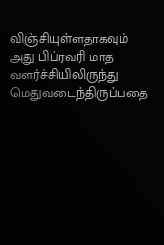விஞ்சியுள்ளதாகவும் அது பிப்ரவரி மாத வளர்ச்சியிலிருந்து மெதுவடைந்திருப்பதை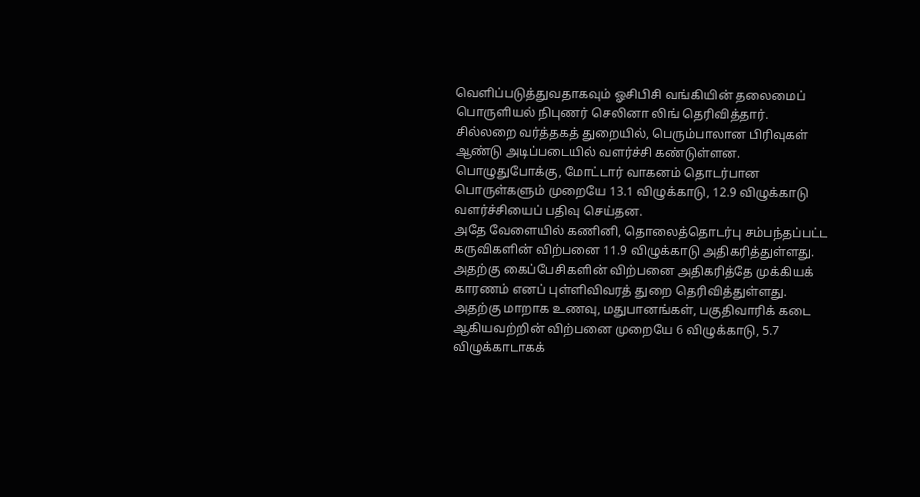வெளிப்படுத்துவதாகவும் ஓசிபிசி வங்கியின் தலைமைப் பொருளியல் நிபுணர் செலினா லிங் தெரிவித்தார்.
சில்லறை வர்த்தகத் துறையில், பெரும்பாலான பிரிவுகள் ஆண்டு அடிப்படையில் வளர்ச்சி கண்டுள்ளன.
பொழுதுபோக்கு, மோட்டார் வாகனம் தொடர்பான பொருள்களும் முறையே 13.1 விழுக்காடு, 12.9 விழுக்காடு வளர்ச்சியைப் பதிவு செய்தன.
அதே வேளையில் கணினி, தொலைத்தொடர்பு சம்பந்தப்பட்ட கருவிகளின் விற்பனை 11.9 விழுக்காடு அதிகரித்துள்ளது.
அதற்கு கைப்பேசிகளின் விற்பனை அதிகரித்தே முக்கியக் காரணம் எனப் புள்ளிவிவரத் துறை தெரிவித்துள்ளது.
அதற்கு மாறாக உணவு, மதுபானங்கள், பகுதிவாரிக் கடை ஆகியவற்றின் விற்பனை முறையே 6 விழுக்காடு, 5.7 விழுக்காடாகக்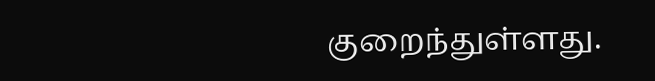குறைந்துள்ளது.